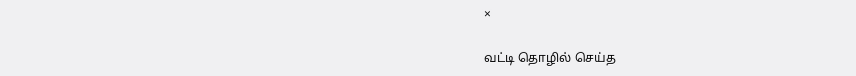×

வட்டி தொழில் செய்த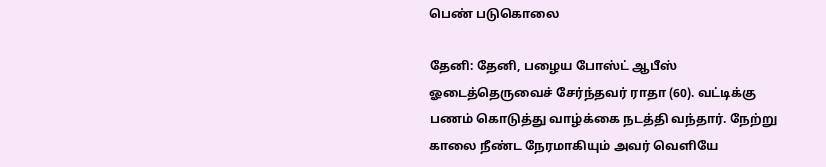பெண் படுகொலை

தேனி: தேனி, பழைய போஸ்ட் ஆபீஸ் ஓடைத்தெருவைச் சேர்ந்தவர் ராதா (60). வட்டிக்கு பணம் கொடுத்து வாழ்க்கை நடத்தி வந்தார். நேற்று காலை நீண்ட நேரமாகியும் அவர் வெளியே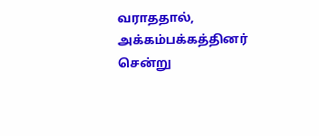வராததால், அக்கம்பக்கத்தினர் சென்று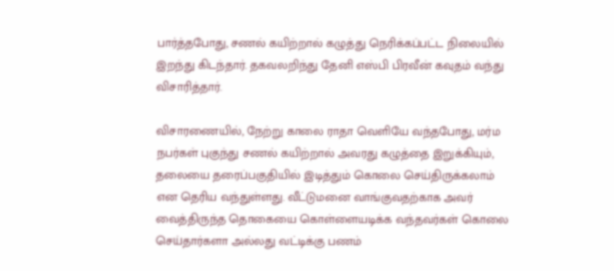பார்த்தபோது, சணல் கயிற்றால் கழுத்து நெரிக்கப்பட்ட நிலையில் இறந்து கிடந்தார். தகவலறிந்து தேனி எஸ்பி பிரவீன் கவுதம் வந்து விசாரித்தார்.

விசாரணையில், நேற்று காலை ராதா வெளியே வந்தபோது, மர்ம நபர்கள் புகுந்து சணல் கயிற்றால் அவரது கழுத்தை இறுக்கியும், தலையை தரைப்பகுதியில் இடித்தும் கொலை செய்திருக்கலாம் என தெரிய வந்துள்ளது. வீட்டுமனை வாங்குவதற்காக அவர் வைத்திருந்த தொகையை கொள்ளையடிக்க வந்தவர்கள் கொலை செய்தார்களா அல்லது வட்டிக்கு பணம்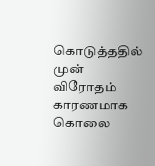கொடுத்ததில் முன் விரோதம் காரணமாக கொலை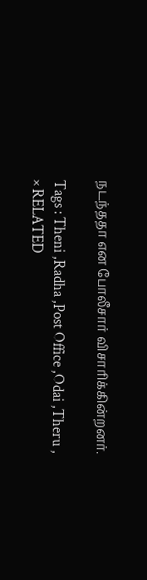நடந்ததா என போலீசார் விசாரிக்கின்றனர்.

Tags : Theni ,Radha ,Post Office ,Odai ,Theru ,
× RELATED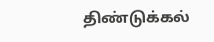திண்டுக்கல்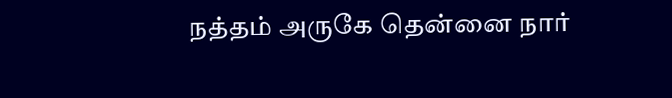நத்தம் அருகே தென்னை நார்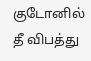குடோனில் தீ விபத்து